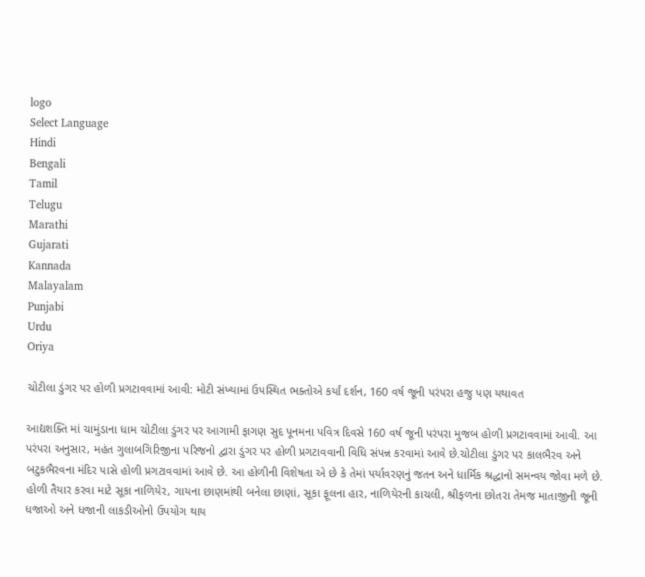logo
Select Language
Hindi
Bengali
Tamil
Telugu
Marathi
Gujarati
Kannada
Malayalam
Punjabi
Urdu
Oriya

ચોટીલા ડુંગર પર હોળી પ્રગટાવવામાં આવી: મોટી સંખ્યામાં ઉપસ્થિત ભક્તોએ કર્યાં દર્શન, 160 વર્ષ જૂની પરંપરા હજુ પણ યથાવત

આદ્યશક્તિ માં ચામુંડાના ધામ ચોટીલા ડુંગર પર આગામી ફાગણ સુદ પૂનમના પવિત્ર દિવસે 160 વર્ષ જૂની પરંપરા મુજબ હોળી પ્રગટાવવામાં આવી. આ પરંપરા અનુસાર, મહંત ગુલાબગિરિજીના પરિજનો દ્વારા ડુંગર પર હોળી પ્રગટાવવાની વિધિ સંપન્ન કરવામાં આવે છે.ચોટીલા ડુંગર પર કાલભૈરવ અને બટુકભૈરવના મંદિર પાસે હોળી પ્રગટાવવામાં આવે છે. આ હોળીની વિશેષતા એ છે કે તેમાં પર્યાવરણનું જતન અને ધાર્મિક શ્રદ્ધાનો સમન્વય જોવા મળે છે. હોળી તૈયાર કરવા માટે સૂકા નાળિયેર, ગાયના છાણમાંથી બનેલા છાણાં, સૂકા ફૂલના હાર, નાળિયેરની કાચલી, શ્રીફળના છોતરા તેમજ માતાજીની જૂની ધજાઓ અને ધજાની લાકડીઓનો ઉપયોગ થાય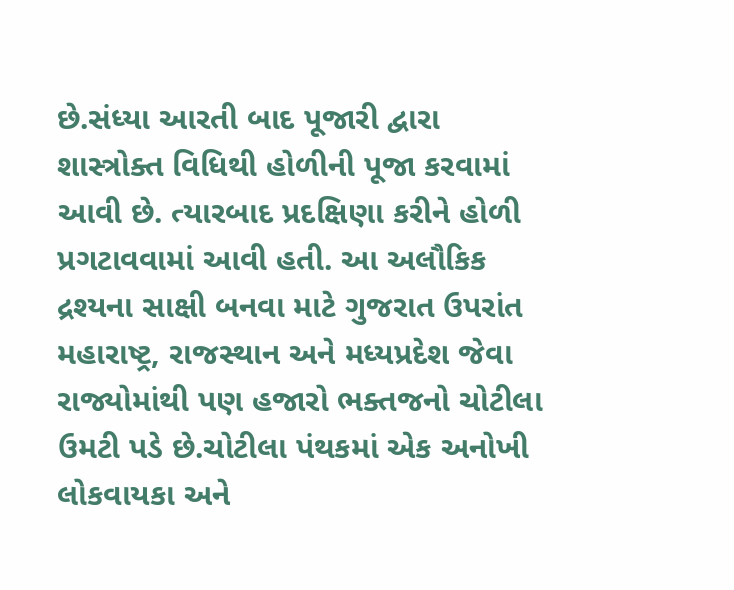છે.સંધ્યા આરતી બાદ પૂજારી દ્વારા શાસ્ત્રોક્ત વિધિથી હોળીની પૂજા કરવામાં આવી છે. ત્યારબાદ પ્રદક્ષિણા કરીને હોળી પ્રગટાવવામાં આવી હતી. આ અલૌકિક દ્રશ્યના સાક્ષી બનવા માટે ગુજરાત ઉપરાંત મહારાષ્ટ્ર, રાજસ્થાન અને મધ્યપ્રદેશ જેવા રાજ્યોમાંથી પણ હજારો ભક્તજનો ચોટીલા ઉમટી પડે છે.ચોટીલા પંથકમાં એક અનોખી લોકવાયકા અને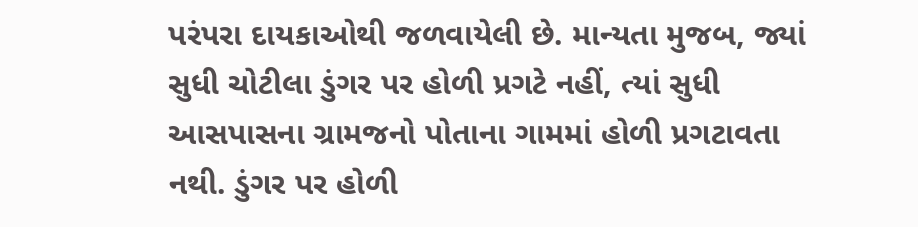પરંપરા દાયકાઓથી જળવાયેલી છે. માન્યતા મુજબ, જ્યાં સુધી ચોટીલા ડુંગર પર હોળી પ્રગટે નહીં, ત્યાં સુધી આસપાસના ગ્રામજનો પોતાના ગામમાં હોળી પ્રગટાવતા નથી. ડુંગર પર હોળી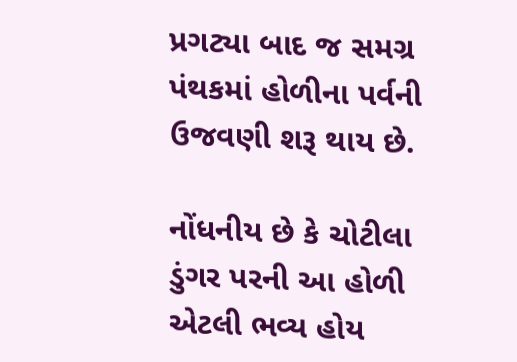પ્રગટ્યા બાદ જ સમગ્ર પંથકમાં હોળીના પર્વની ઉજવણી શરૂ થાય છે.

નોંધનીય છે કે ચોટીલા ડુંગર પરની આ હોળી એટલી ભવ્ય હોય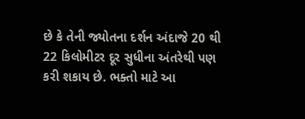છે કે તેની જ્યોતના દર્શન અંદાજે 20 થી 22 કિલોમીટર દૂર સુધીના અંતરેથી પણ કરી શકાય છે. ભક્તો માટે આ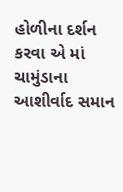હોળીના દર્શન કરવા એ માં ચામુંડાના આશીર્વાદ સમાન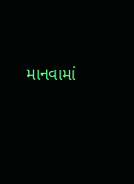માનવામાં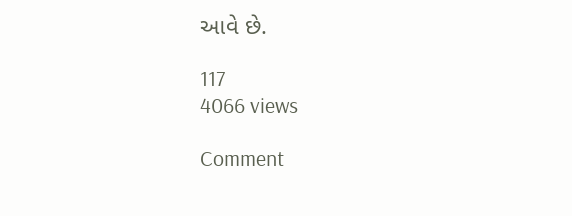આવે છે.

117
4066 views

Comment